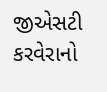જીએસટી કરવેરાનો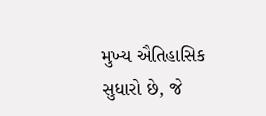મુખ્ય ઐતિહાસિક સુધારો છે, જે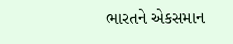ભારતને એકસમાન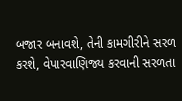બજાર બનાવશે, તેની કામગીરીને સરળ કરશે, વેપારવાણિજ્ય કરવાની સરળતા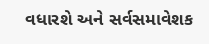વધારશે અને સર્વસમાવેશક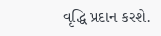વૃદ્ધિ પ્રદાન કરશે.